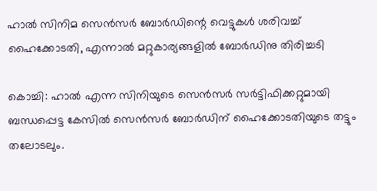ഹാല്‍ സിനിമ സെന്‍സര്‍ ബോര്‍ഡിന്റെ വെട്ടുകള്‍ ശരിവച്ച് ഹൈക്കോടതി, എന്നാല്‍ മറ്റുകാര്യങ്ങളില്‍ ബോര്‍ഡിനു തിരിച്ചടി

കൊച്ചി: ഹാല്‍ എന്ന സിനിയുടെ സെന്‍സര്‍ സര്‍ട്ടിഫിക്കറ്റുമായി ബന്ധപ്പെട്ട കേസില്‍ സെന്‍സര്‍ ബോര്‍ഡിന് ഹൈക്കോടതിയുടെ തട്ടും തലോടലും.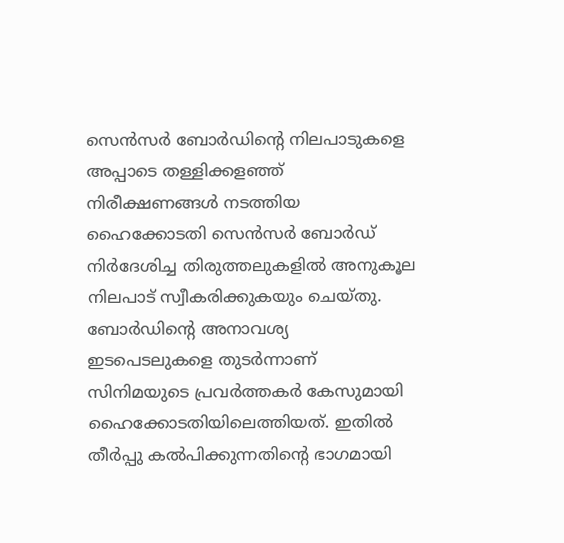സെന്‍സര്‍ ബോര്‍ഡിന്റെ നിലപാടുകളെ അപ്പാടെ തള്ളിക്കളഞ്ഞ് നിരീക്ഷണങ്ങള്‍ നടത്തിയ ഹൈക്കോടതി സെന്‍സര്‍ ബോര്‍ഡ് നിര്‍ദേശിച്ച തിരുത്തലുകളില്‍ അനുകൂല നിലപാട് സ്വീകരിക്കുകയും ചെയ്തു. ബോര്‍ഡിന്റെ അനാവശ്യ ഇടപെടലുകളെ തുടര്‍ന്നാണ് സിനിമയുടെ പ്രവര്‍ത്തകര്‍ കേസുമായി ഹൈക്കോടതിയിലെത്തിയത്. ഇതില്‍ തീര്‍പ്പു കല്‍പിക്കുന്നതിന്റെ ഭാഗമായി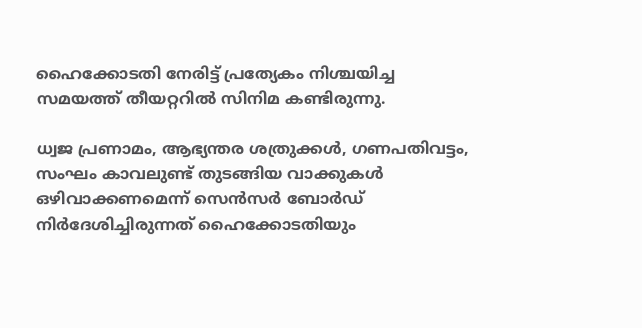ഹൈക്കോടതി നേരിട്ട് പ്രത്യേകം നിശ്ചയിച്ച സമയത്ത് തീയറ്ററില്‍ സിനിമ കണ്ടിരുന്നു.

ധ്വജ പ്രണാമം, ആഭ്യന്തര ശത്രുക്കള്‍, ഗണപതിവട്ടം, സംഘം കാവലുണ്ട് തുടങ്ങിയ വാക്കുകള്‍ ഒഴിവാക്കണമെന്ന് സെന്‍സര്‍ ബോര്‍ഡ് നിര്‍ദേശിച്ചിരുന്നത് ഹൈക്കോടതിയും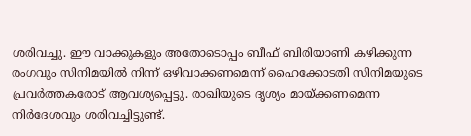ശരിവച്ചു. ഈ വാക്കുകളും അതോടൊപ്പം ബീഫ് ബിരിയാണി കഴിക്കുന്ന രംഗവും സിനിമയില്‍ നിന്ന് ഒഴിവാക്കണമെന്ന് ഹൈക്കോടതി സിനിമയുടെ പ്രവര്‍ത്തകരോട് ആവശ്യപ്പെട്ടു. രാഖിയുടെ ദൃശ്യം മായ്ക്കണമെന്ന നിര്‍ദേശവും ശരിവച്ചിട്ടുണ്ട്.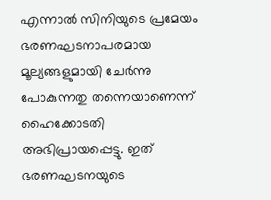എന്നാല്‍ സിനിയുടെ പ്രമേയം ഭരണഘടനാപരമായ മൂല്യങ്ങളുമായി ചേര്‍ന്നു പോകുന്നതു തന്നെയാണെന്ന് ഹൈക്കോടതി അഭിപ്രായപ്പെട്ടു. ഇത് ഭരണഘടനയുടെ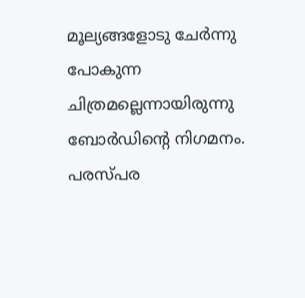മൂല്യങ്ങളോടു ചേര്‍ന്നു പോകുന്ന ചിത്രമല്ലെന്നായിരുന്നു ബോര്‍ഡിന്റെ നിഗമനം. പരസ്പര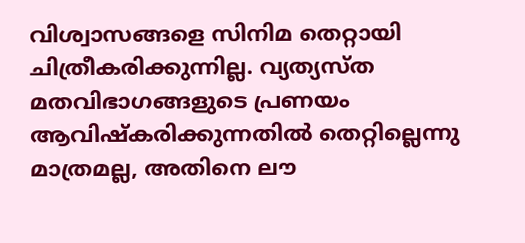വിശ്വാസങ്ങളെ സിനിമ തെറ്റായി ചിത്രീകരിക്കുന്നില്ല. വ്യത്യസ്ത മതവിഭാഗങ്ങളുടെ പ്രണയം ആവിഷ്‌കരിക്കുന്നതില്‍ തെറ്റില്ലെന്നു മാത്രമല്ല, അതിനെ ലൗ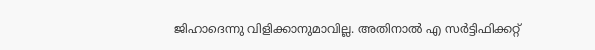ജിഹാദെന്നു വിളിക്കാനുമാവില്ല. അതിനാല്‍ എ സര്‍ട്ടിഫിക്കറ്റ്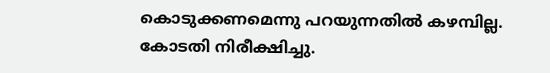കൊടുക്കണമെന്നു പറയുന്നതില്‍ കഴമ്പില്ല. കോടതി നിരീക്ഷിച്ചു.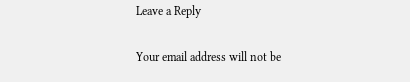Leave a Reply

Your email address will not be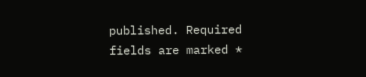published. Required fields are marked *